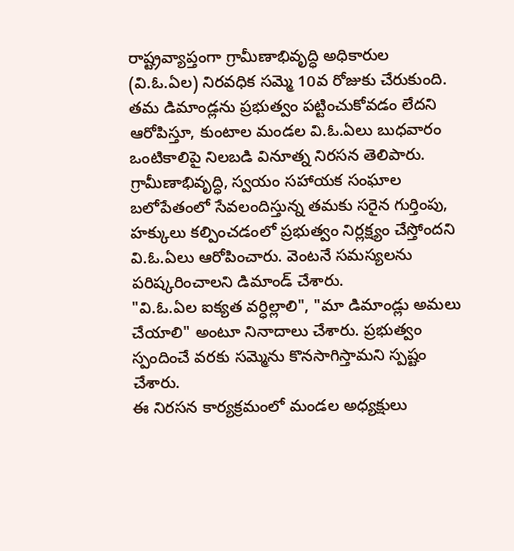రాష్ట్రవ్యాప్తంగా గ్రామీణాభివృద్ధి అధికారుల (వి.ఓ.ఏల) నిరవధిక సమ్మె 10వ రోజుకు చేరుకుంది. తమ డిమాండ్లను ప్రభుత్వం పట్టించుకోవడం లేదని ఆరోపిస్తూ, కుంటాల మండల వి.ఓ.ఏలు బుధవారం ఒంటికాలిపై నిలబడి వినూత్న నిరసన తెలిపారు.
గ్రామీణాభివృద్ధి, స్వయం సహాయక సంఘాల బలోపేతంలో సేవలందిస్తున్న తమకు సరైన గుర్తింపు, హక్కులు కల్పించడంలో ప్రభుత్వం నిర్లక్ష్యం చేస్తోందని వి.ఓ.ఏలు ఆరోపించారు. వెంటనే సమస్యలను పరిష్కరించాలని డిమాండ్ చేశారు.
"వి.ఓ.ఏల ఐక్యత వర్ధిల్లాలి", "మా డిమాండ్లు అమలు చేయాలి" అంటూ నినాదాలు చేశారు. ప్రభుత్వం స్పందించే వరకు సమ్మెను కొనసాగిస్తామని స్పష్టం చేశారు.
ఈ నిరసన కార్యక్రమంలో మండల అధ్యక్షులు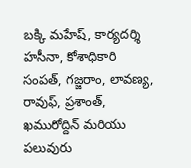బక్కి మహేష్, కార్యదర్శి హసీనా, కోశాధికారి సంపత్, గజ్జరాం, లావణ్య, రావుఫ్, ప్రశాంత్, ఖమురోద్దిన్ మరియు పలువురు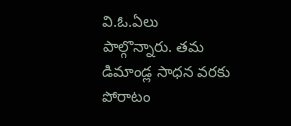వి.ఓ.ఏలు పాల్గొన్నారు. తమ డిమాండ్ల సాధన వరకు పోరాటం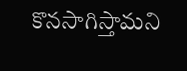కొనసాగిస్తామని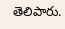తెలిపారు.